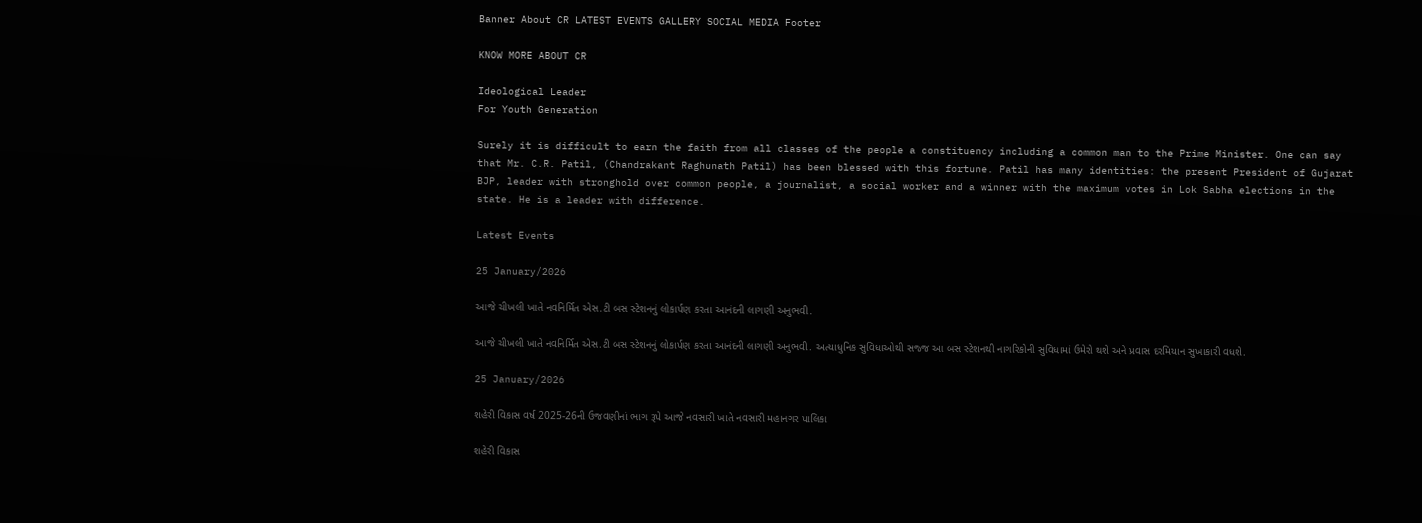Banner About CR LATEST EVENTS GALLERY SOCIAL MEDIA Footer

KNOW MORE ABOUT CR

Ideological Leader
For Youth Generation

Surely it is difficult to earn the faith from all classes of the people a constituency including a common man to the Prime Minister. One can say that Mr. C.R. Patil, (Chandrakant Raghunath Patil) has been blessed with this fortune. Patil has many identities: the present President of Gujarat BJP, leader with stronghold over common people, a journalist, a social worker and a winner with the maximum votes in Lok Sabha elections in the state. He is a leader with difference.

Latest Events

25 January/2026

આજે ચીખલી ખાતે નવનિર્મિત એસ.ટી બસ સ્ટેશનનું લોકાર્પણ કરતા આનંદની લાગણી અનુભવી.

આજે ચીખલી ખાતે નવનિર્મિત એસ.ટી બસ સ્ટેશનનું લોકાર્પણ કરતા આનંદની લાગણી અનુભવી. અત્યાધુનિક સુવિધાઓથી સજ્જ આ બસ સ્ટેશનથી નાગરિકોની સુવિધામાં ઉમેરો થશે અને પ્રવાસ દરમિયાન સુખાકારી વધશે.

25 January/2026

શહેરી વિકાસ વર્ષ 2025-26ની ઉજવણીનાં ભાગ રૂપે આજે નવસારી ખાતે નવસારી મહાનગર પાલિકા

શહેરી વિકાસ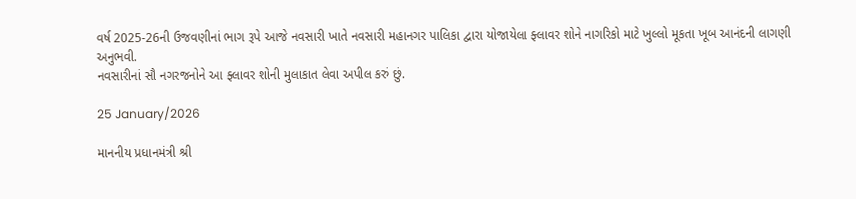વર્ષ 2025-26ની ઉજવણીનાં ભાગ રૂપે આજે નવસારી ખાતે નવસારી મહાનગર પાલિકા દ્વારા યોજાયેલા ફ્લાવર શોને નાગરિકો માટે ખુલ્લો મૂકતા ખૂબ આનંદની લાગણી અનુભવી.
નવસારીનાં સૌ નગરજનોને આ ફ્લાવર શોની મુલાકાત લેવા અપીલ કરું છું.

25 January/2026

માનનીય પ્રધાનમંત્રી શ્રી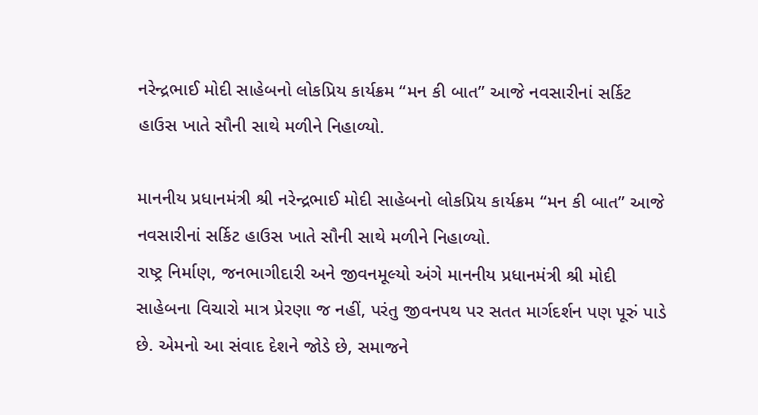નરેન્દ્રભાઈ મોદી સાહેબનો લોકપ્રિય કાર્યક્રમ “મન કી બાત” આજે નવસારીનાં સર્કિટ હાઉસ ખાતે સૌની સાથે મળીને નિહાળ્યો.

માનનીય પ્રધાનમંત્રી શ્રી નરેન્દ્રભાઈ મોદી સાહેબનો લોકપ્રિય કાર્યક્રમ “મન કી બાત” આજે નવસારીનાં સર્કિટ હાઉસ ખાતે સૌની સાથે મળીને નિહાળ્યો.
રાષ્ટ્ર નિર્માણ, જનભાગીદારી અને જીવનમૂલ્યો અંગે માનનીય પ્રધાનમંત્રી શ્રી મોદી સાહેબના વિચારો માત્ર પ્રેરણા જ નહીં, પરંતુ જીવનપથ પર સતત માર્ગદર્શન પણ પૂરું પાડે છે. એમનો આ સંવાદ દેશને જોડે છે, સમાજને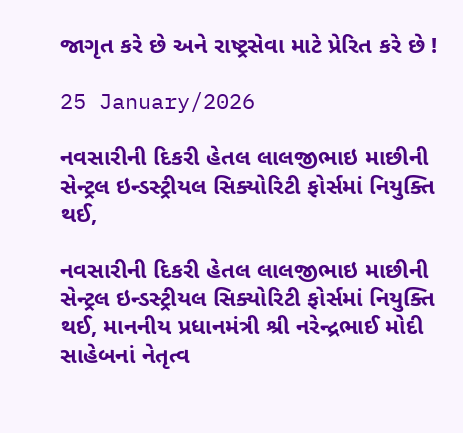જાગૃત કરે છે અને રાષ્ટ્રસેવા માટે પ્રેરિત કરે છે !

25 January/2026

નવસારીની દિકરી હેતલ લાલજીભાઇ માછીની સેન્ટ્રલ ઇન્ડસ્ટ્રીયલ સિક્યોરિટી ફોર્સમાં નિયુક્તિ થઈ,

નવસારીની દિકરી હેતલ લાલજીભાઇ માછીની
સેન્ટ્રલ ઇન્ડસ્ટ્રીયલ સિક્યોરિટી ફોર્સમાં નિયુક્તિ થઈ, માનનીય પ્રધાનમંત્રી શ્રી નરેન્દ્રભાઈ મોદી સાહેબનાં નેતૃત્વ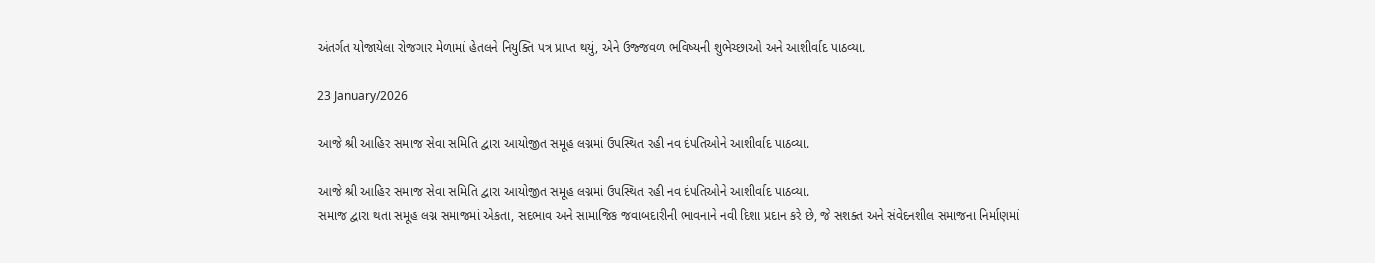અંતર્ગત યોજાયેલા રોજગાર મેળામાં હેતલને નિયુક્તિ પત્ર પ્રાપ્ત થયું, એને ઉજ્જવળ ભવિષ્યની શુભેચ્છાઓ અને આશીર્વાદ પાઠવ્યા.

23 January/2026

આજે શ્રી આહિર સમાજ સેવા સમિતિ દ્વારા આયોજીત સમૂહ લગ્નમાં ઉપસ્થિત રહી નવ દંપતિઓને આશીર્વાદ પાઠવ્યા.

આજે શ્રી આહિર સમાજ સેવા સમિતિ દ્વારા આયોજીત સમૂહ લગ્નમાં ઉપસ્થિત રહી નવ દંપતિઓને આશીર્વાદ પાઠવ્યા.
સમાજ દ્વારા થતા સમૂહ લગ્ન સમાજમાં એકતા, સદભાવ અને સામાજિક જવાબદારીની ભાવનાને નવી દિશા પ્રદાન કરે છે, જે સશક્ત અને સંવેદનશીલ સમાજના નિર્માણમાં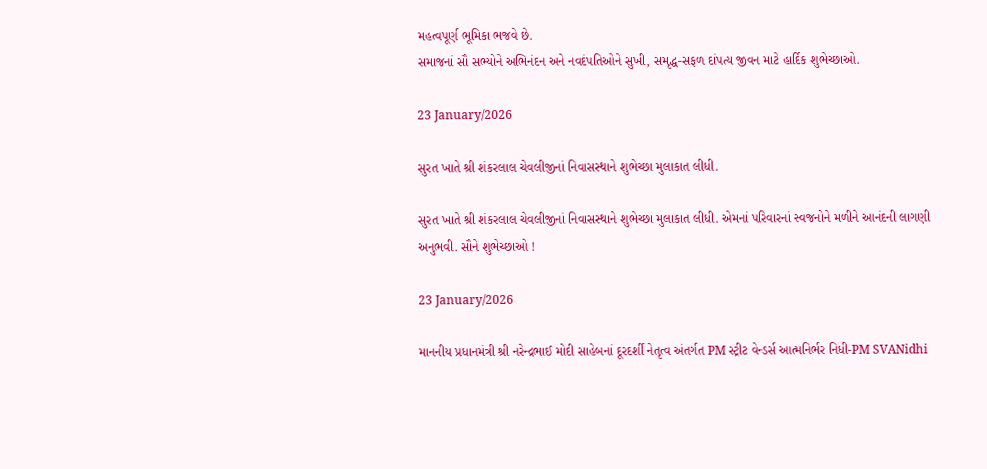મહત્વપૂર્ણ ભૂમિકા ભજવે છે.
સમાજનાં સૌ સભ્યોને અભિનંદન અને નવદંપતિઓને સુખી, સમૃદ્ધ-સફળ દાંપત્ય જીવન માટે હાર્દિક શુભેચ્છાઓ.

23 January/2026

સુરત ખાતે શ્રી શંકરલાલ ચેવલીજીનાં નિવાસસ્થાને શુભેચ્છા મુલાકાત લીધી.

સુરત ખાતે શ્રી શંકરલાલ ચેવલીજીનાં નિવાસસ્થાને શુભેચ્છા મુલાકાત લીધી. એમનાં પરિવારનાં સ્વજનોને મળીને આનંદની લાગણી અનુભવી. સૌને શુભેચ્છાઓ !

23 January/2026

માનનીય પ્રધાનમંત્રી શ્રી નરેન્દ્રભાઈ મોદી સાહેબનાં દૂરદર્શી નેતૃત્વ અંતર્ગત PM સ્ટ્રીટ વેન્ડર્સ આત્મનિર્ભર નિધી-PM SVANidhi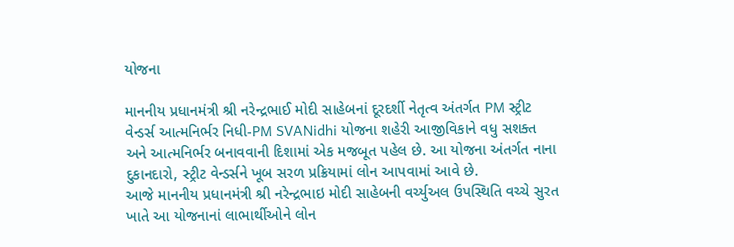યોજના

માનનીય પ્રધાનમંત્રી શ્રી નરેન્દ્રભાઈ મોદી સાહેબનાં દૂરદર્શી નેતૃત્વ અંતર્ગત PM સ્ટ્રીટ વેન્ડર્સ આત્મનિર્ભર નિધી-PM SVANidhi યોજના શહેરી આજીવિકાને વધુ સશક્ત અને આત્મનિર્ભર બનાવવાની દિશામાં એક મજબૂત પહેલ છે. આ યોજના અંતર્ગત નાના દુકાનદારો, સ્ટ્રીટ વેન્ડર્સને ખૂબ સરળ પ્રક્રિયામાં લોન આપવામાં આવે છે.
આજે માનનીય પ્રધાનમંત્રી શ્રી નરેન્દ્રભાઇ મોદી સાહેબની વર્ચ્યુઅલ ઉપસ્થિતિ વચ્ચે સુરત ખાતે આ યોજનાનાં લાભાર્થીઓને લોન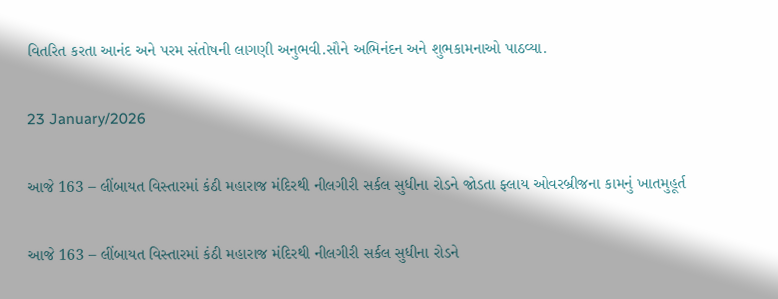વિતરિત કરતા આનંદ અને પરમ સંતોષની લાગણી અનુભવી.સૌને અભિનંદન અને શુભકામનાઓ પાઠવ્યા.

23 January/2026

આજે 163 – લીંબાયત વિસ્તારમાં કંઠી મહારાજ મંદિરથી નીલગીરી સર્કલ સુધીના રોડને જોડતા ફ્લાય ઓવરબ્રીજના કામનું ખાતમુહૂર્ત

આજે 163 – લીંબાયત વિસ્તારમાં કંઠી મહારાજ મંદિરથી નીલગીરી સર્કલ સુધીના રોડને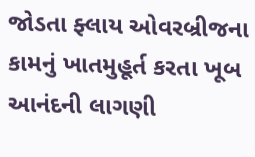જોડતા ફ્લાય ઓવરબ્રીજના કામનું ખાતમુહૂર્ત કરતા ખૂબ આનંદની લાગણી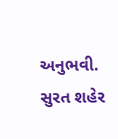અનુભવી. સુરત શહેર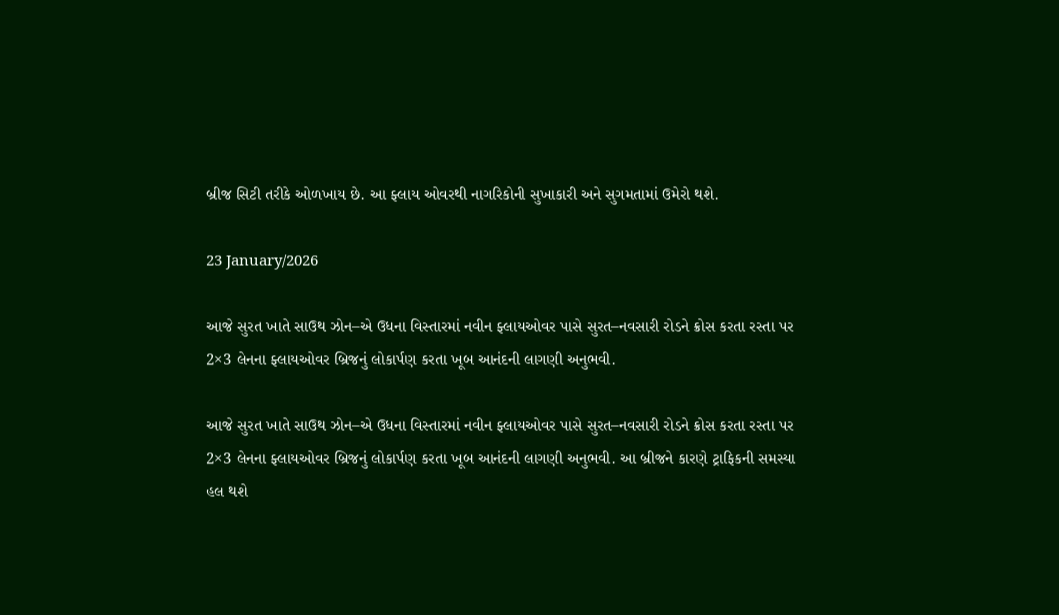બ્રીજ સિટી તરીકે ઓળખાય છે. આ ફ્લાય ઓવરથી નાગરિકોની સુખાકારી અને સુગમતામાં ઉમેરો થશે.

23 January/2026

આજે સુરત ખાતે સાઉથ ઝોન–એ ઉધના વિસ્તારમાં નવીન ફ્લાયઓવર પાસે સુરત–નવસારી રોડને ક્રોસ કરતા રસ્તા પર 2×3 લેનના ફ્લાયઓવર બ્રિજનું લોકાર્પણ કરતા ખૂબ આનંદની લાગણી અનુભવી.

આજે સુરત ખાતે સાઉથ ઝોન–એ ઉધના વિસ્તારમાં નવીન ફ્લાયઓવર પાસે સુરત–નવસારી રોડને ક્રોસ કરતા રસ્તા પર 2×3 લેનના ફ્લાયઓવર બ્રિજનું લોકાર્પણ કરતા ખૂબ આનંદની લાગણી અનુભવી. આ બ્રીજને કારણે ટ્રાફિકની સમસ્યા હલ થશે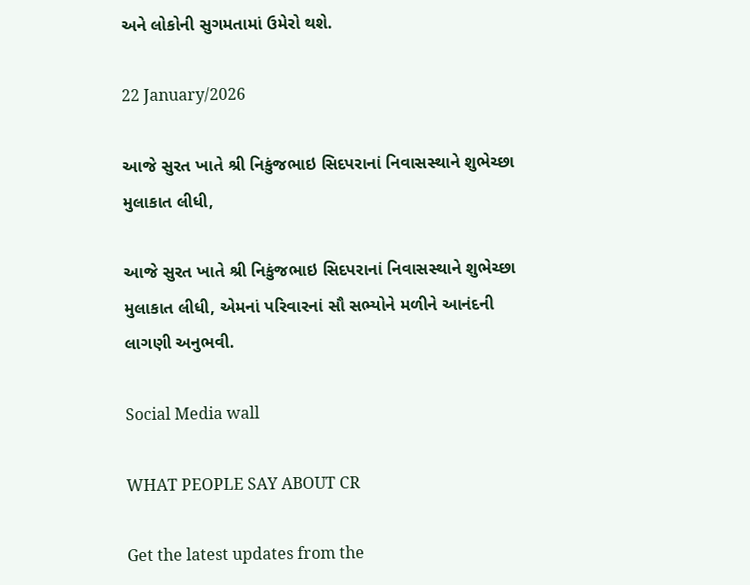અને લોકોની સુગમતામાં ઉમેરો થશે.

22 January/2026

આજે સુરત ખાતે શ્રી નિકુંજભાઇ સિદપરાનાં નિવાસસ્થાને શુભેચ્છા મુલાકાત લીધી,

આજે સુરત ખાતે શ્રી નિકુંજભાઇ સિદપરાનાં નિવાસસ્થાને શુભેચ્છા મુલાકાત લીધી, એમનાં પરિવારનાં સૌ સભ્યોને મળીને આનંદની લાગણી અનુભવી.

Social Media wall

WHAT PEOPLE SAY ABOUT CR

Get the latest updates from the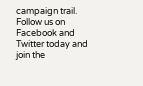campaign trail. Follow us on Facebook and Twitter today and join the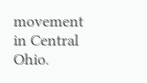movement in Central Ohio.